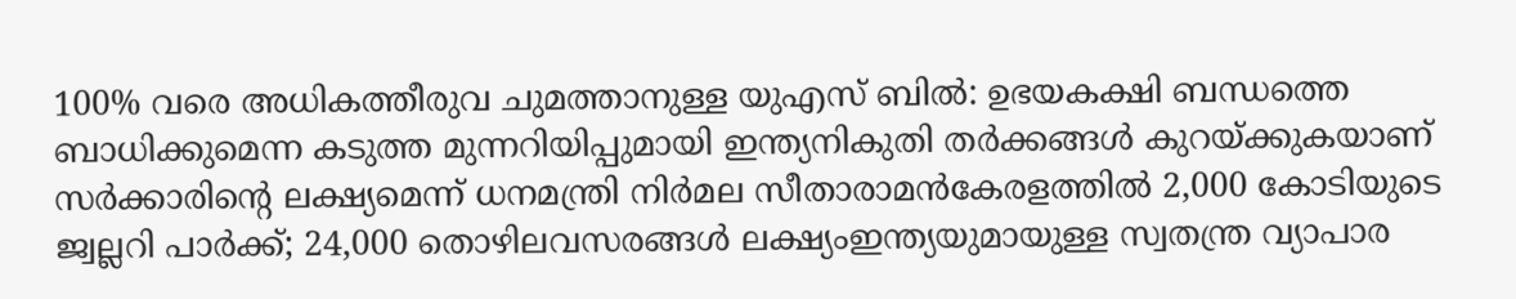100% വരെ അധികത്തീരുവ ചുമത്താനുള്ള യുഎസ് ബിൽ: ഉഭയകക്ഷി ബന്ധത്തെ ബാധിക്കുമെന്ന കടുത്ത മുന്നറിയിപ്പുമായി ഇന്ത്യനികുതി തർക്കങ്ങൾ കുറയ്ക്കുകയാണ് സർക്കാരിൻ്റെ ലക്ഷ്യമെന്ന് ധനമന്ത്രി നിർമല സീതാരാമൻകേരളത്തിൽ 2,000 കോടിയുടെ ജ്വല്ലറി പാർക്ക്; 24,000 തൊഴിലവസരങ്ങൾ ലക്ഷ്യംഇന്ത്യയുമായുള്ള സ്വതന്ത്ര വ്യാപാര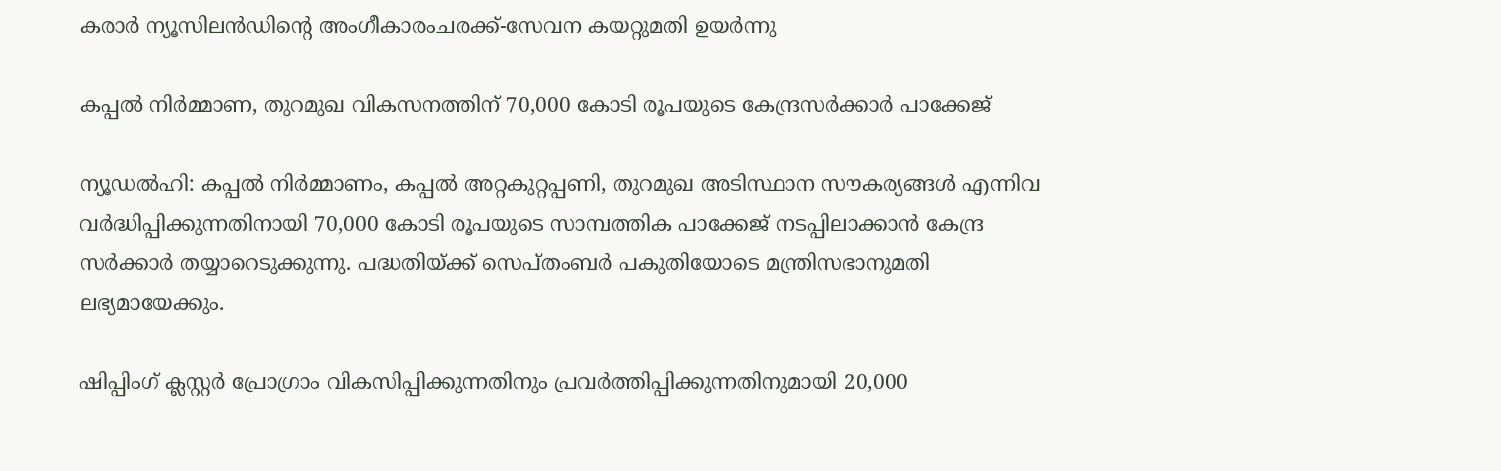കരാര്‍ ന്യൂസിലന്‍ഡിന്റെ അംഗീകാരംചരക്ക്-സേവന കയറ്റുമതി ഉയർന്നു

കപ്പല്‍ നിര്‍മ്മാണ, തുറമുഖ വികസനത്തിന് 70,000 കോടി രൂപയുടെ കേന്ദ്രസര്‍ക്കാര്‍ പാക്കേജ്

ന്യൂഡല്‍ഹി: കപ്പല്‍ നിര്‍മ്മാണം, കപ്പല്‍ അറ്റകുറ്റപ്പണി, തുറമുഖ അടിസ്ഥാന സൗകര്യങ്ങള്‍ എന്നിവ വര്‍ദ്ധിപ്പിക്കുന്നതിനായി 70,000 കോടി രൂപയുടെ സാമ്പത്തിക പാക്കേജ് നടപ്പിലാക്കാന്‍ കേന്ദ്ര സര്‍ക്കാര്‍ തയ്യാറെടുക്കുന്നു. പദ്ധതിയ്ക്ക് സെപ്തംബര്‍ പകുതിയോടെ മന്ത്രിസഭാനുമതി ലഭ്യമായേക്കും.

ഷിപ്പിംഗ് ക്ലസ്റ്റര്‍ പ്രോഗ്രാം വികസിപ്പിക്കുന്നതിനും പ്രവര്‍ത്തിപ്പിക്കുന്നതിനുമായി 20,000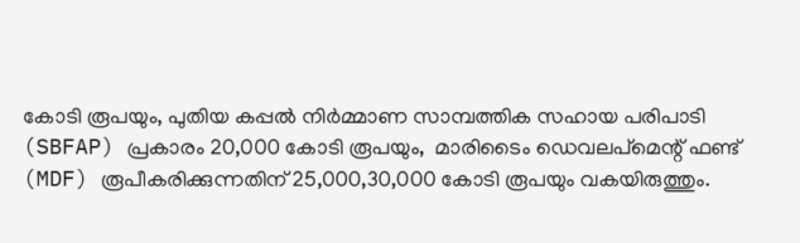കോടി രൂപയും, പുതിയ കപ്പല്‍ നിര്‍മ്മാണ സാമ്പത്തിക സഹായ പരിപാടി (SBFAP) പ്രകാരം 20,000 കോടി രൂപയും,  മാരിടൈം ഡെവലപ്മെന്റ് ഫണ്ട് (MDF) രൂപീകരിക്കുന്നതിന് 25,000,30,000 കോടി രൂപയും വകയിരുത്തും.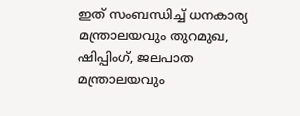ഇത് സംബന്ധിച്ച് ധനകാര്യ മന്ത്രാലയവും തുറമുഖ, ഷിപ്പിംഗ്, ജലപാത മന്ത്രാലയവും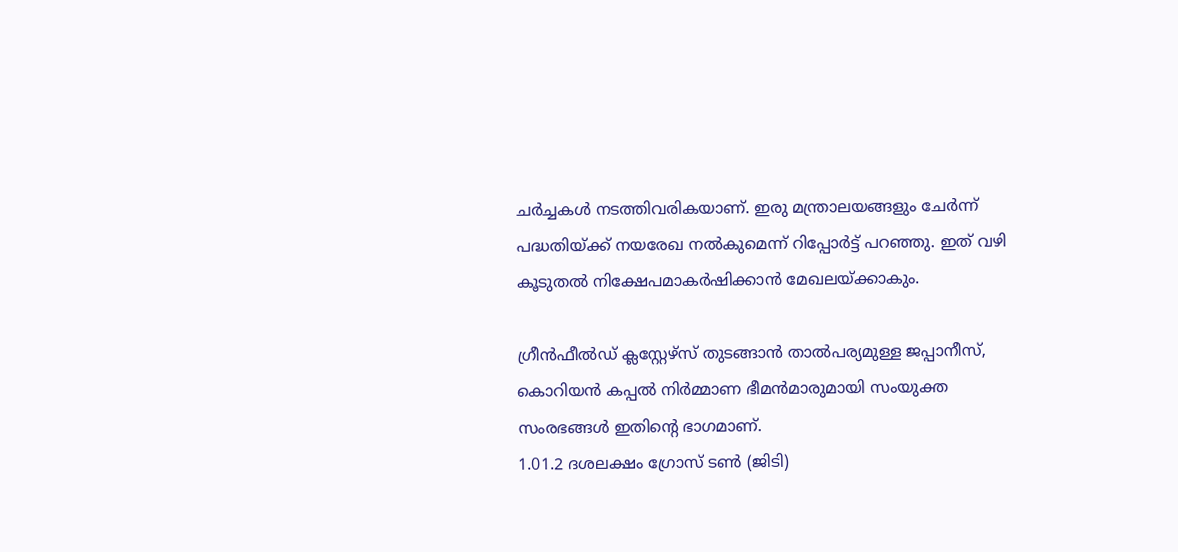ചര്‍ച്ചകള്‍ നടത്തിവരികയാണ്. ഇരു മന്ത്രാലയങ്ങളും ചേര്‍ന്ന് പദ്ധതിയ്ക്ക് നയരേഖ നല്‍കുമെന്ന് റിപ്പോര്‍ട്ട് പറഞ്ഞു. ഇത് വഴി കൂടുതല്‍ നിക്ഷേപമാകര്‍ഷിക്കാന്‍ മേഖലയ്ക്കാകും.

ഗ്രീന്‍ഫീല്‍ഡ് ക്ലസ്റ്റേഴ്‌സ് തുടങ്ങാന്‍ താല്‍പര്യമുള്ള ജപ്പാനീസ്, കൊറിയന്‍ കപ്പല്‍ നിര്‍മ്മാണ ഭീമന്‍മാരുമായി സംയുക്ത സംരഭങ്ങള്‍ ഇതിന്റെ ഭാഗമാണ്.
1.01.2 ദശലക്ഷം ഗ്രോസ് ടണ്‍ (ജിടി)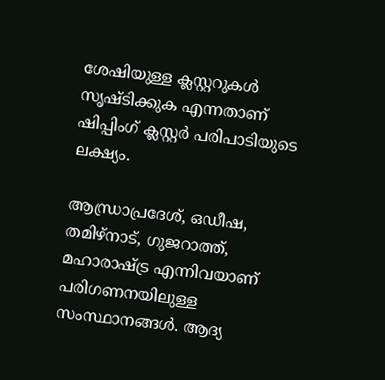ശേഷിയുള്ള ക്ലസ്റ്ററുകള്‍ സൃഷ്ടിക്കുക എന്നതാണ് ഷിപ്പിംഗ് ക്ലസ്റ്റര്‍ പരിപാടിയുടെ ലക്ഷ്യം.

ആന്ധ്രാപ്രദേശ്, ഒഡീഷ, തമിഴ്നാട്, ഗുജറാത്ത്, മഹാരാഷ്ട്ര എന്നിവയാണ് പരിഗണനയിലുള്ള സംസ്ഥാനങ്ങള്‍. ആദ്യ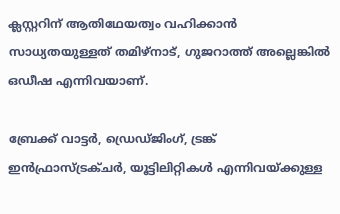ക്ലസ്റ്ററിന് ആതിഥേയത്വം വഹിക്കാന്‍ സാധ്യതയുള്ളത് തമിഴ്നാട്, ഗുജറാത്ത് അല്ലെങ്കില്‍ ഒഡീഷ എന്നിവയാണ്.

ബ്രേക്ക് വാട്ടര്‍, ഡ്രെഡ്ജിംഗ്, ട്രങ്ക് ഇന്‍ഫ്രാസ്ട്രക്ചര്‍, യൂട്ടിലിറ്റികള്‍ എന്നിവയ്ക്കുള്ള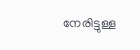നേരിട്ടുള്ള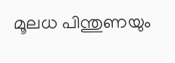മൂലധ പിന്തുണയും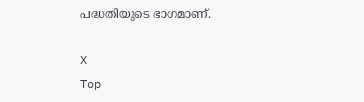പദ്ധതിയുടെ ഭാഗമാണ്.

X
Top